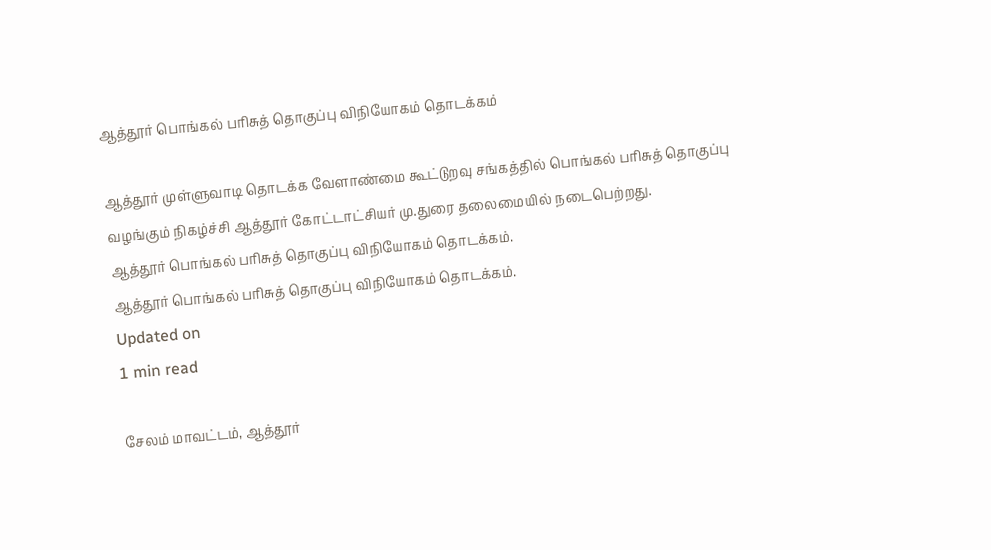ஆத்தூர் பொங்கல் பரிசுத் தொகுப்பு விநியோகம் தொடக்கம்

ஆத்தூர் முள்ளுவாடி தொடக்க வேளாண்மை கூட்டுறவு சங்கத்தில் பொங்கல் பரிசுத் தொகுப்பு வழங்கும் நிகழ்ச்சி ஆத்தூர் கோட்டாட்சியர் மு.துரை தலைமையில் நடைபெற்றது.
ஆத்தூர் பொங்கல் பரிசுத் தொகுப்பு விநியோகம் தொடக்கம்.
ஆத்தூர் பொங்கல் பரிசுத் தொகுப்பு விநியோகம் தொடக்கம்.
Updated on
1 min read

சேலம் மாவட்டம், ஆத்தூர்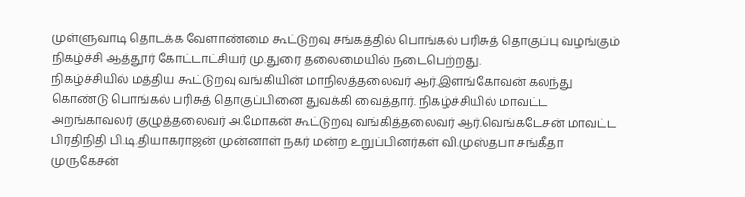முள்ளுவாடி தொடக்க வேளாண்மை கூட்டுறவு சங்கத்தில் பொங்கல் பரிசுத் தொகுப்பு வழங்கும் நிகழ்ச்சி ஆத்தூர் கோட்டாட்சியர் மு.துரை தலைமையில் நடைபெற்றது.
நிகழ்ச்சியில் மத்திய கூட்டுறவு வங்கியின் மாநிலத்தலைவர் ஆர்.இளங்கோவன் கலந்து கொண்டு பொங்கல் பரிசுத் தொகுப்பினை துவக்கி வைத்தார். நிகழ்ச்சியில் மாவட்ட அறங்காவலர் குழுத்தலைவர் அ.மோகன் கூட்டுறவு வங்கித்தலைவர் ஆர்.வெங்கடேசன் மாவட்ட பிரதிநிதி பி.டி.தியாகராஜன் முன்னாள் நகர் மன்ற உறுப்பினர்கள் வி.முஸ்தபா சங்கீதா முருகேசன்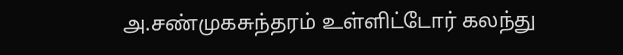அ.சண்முகசுந்தரம் உள்ளிட்டோர் கலந்து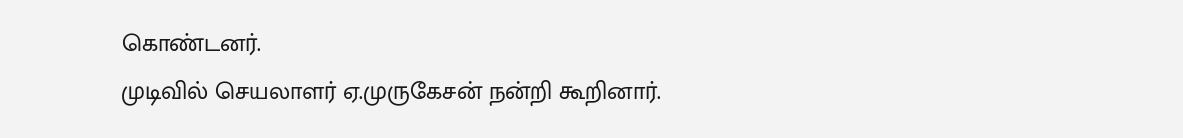கொண்டனர்.
முடிவில் செயலாளர் ஏ.முருகேசன் நன்றி கூறினார்.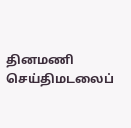தினமணி செய்திமடலைப்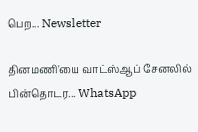பெற... Newsletter

தினமணி'யை வாட்ஸ்ஆப் சேனலில் பின்தொடர... WhatsApp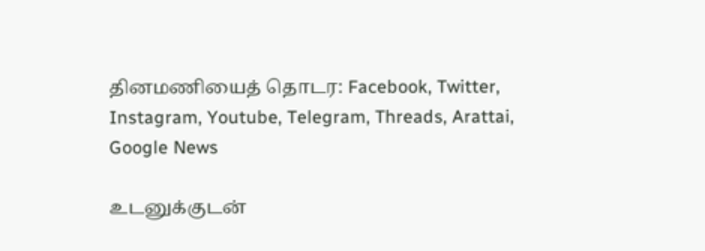தினமணியைத் தொடர: Facebook, Twitter, Instagram, Youtube, Telegram, Threads, Arattai, Google News

உடனுக்குடன்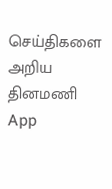செய்திகளை அறிய தினமணி App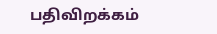பதிவிறக்கம்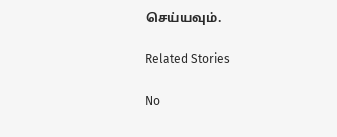செய்யவும்.

Related Stories

No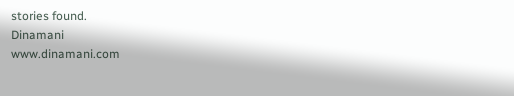stories found.
Dinamani
www.dinamani.com